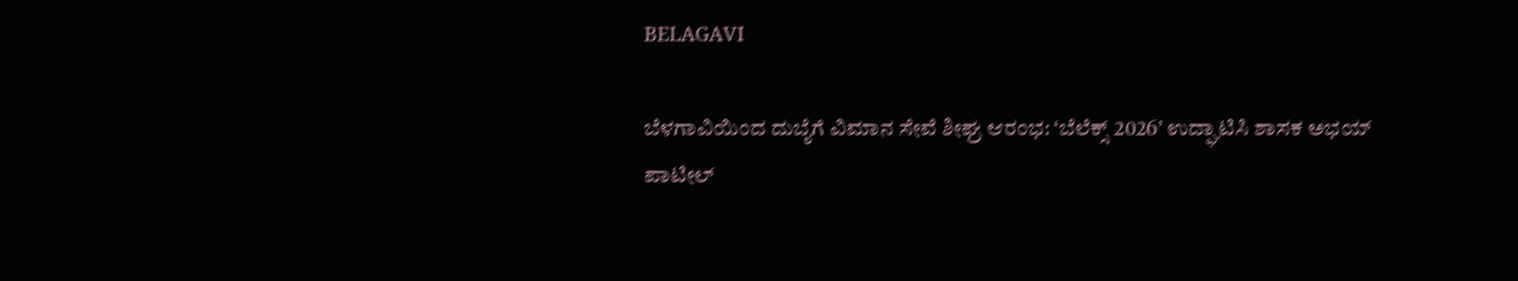BELAGAVI

ಬೆಳಗಾವಿಯಿಂದ ದುಬೈಗೆ ವಿಮಾನ ಸೇವೆ ಶೀಘ್ರ ಆರಂಭ: ‘ಬೆಲೆಕ್ಸ್ 2026’ ಉದ್ಘಾಟಿಸಿ ಶಾಸಕ ಅಭಯ್ ಪಾಟೀಲ್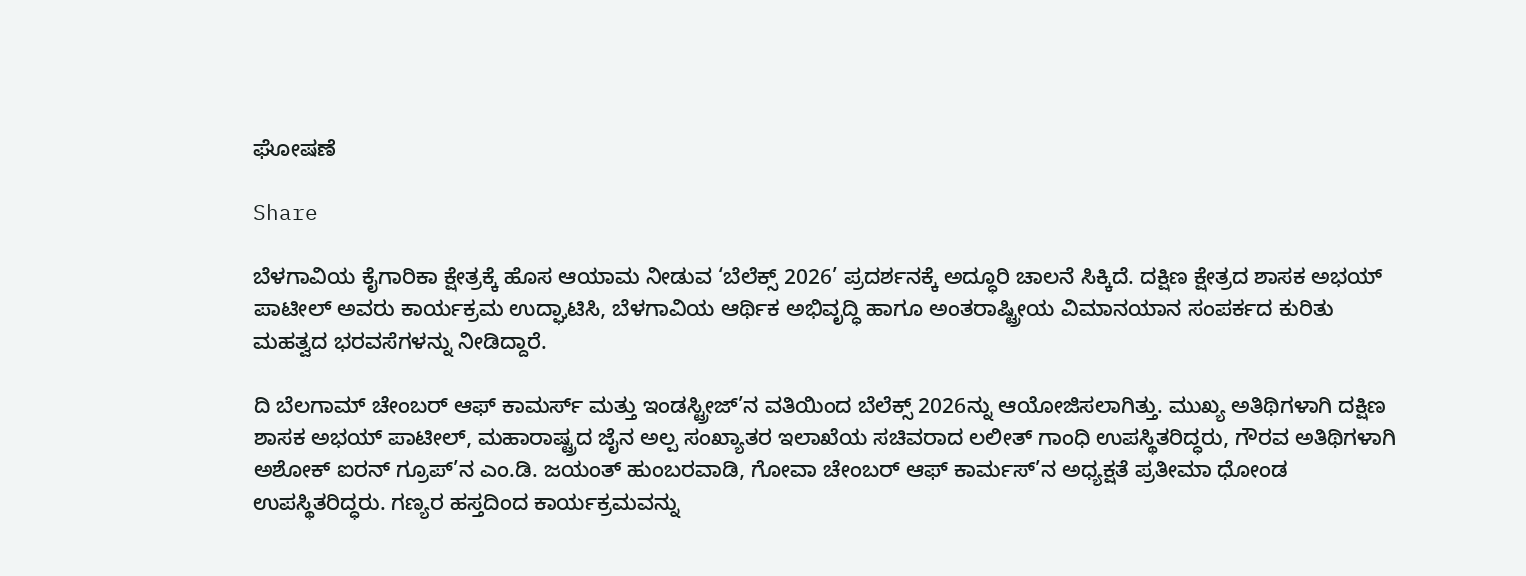ಘೋಷಣೆ

Share

ಬೆಳಗಾವಿಯ ಕೈಗಾರಿಕಾ ಕ್ಷೇತ್ರಕ್ಕೆ ಹೊಸ ಆಯಾಮ ನೀಡುವ ‘ಬೆಲೆಕ್ಸ್ 2026’ ಪ್ರದರ್ಶನಕ್ಕೆ ಅದ್ಧೂರಿ ಚಾಲನೆ ಸಿಕ್ಕಿದೆ. ದಕ್ಷಿಣ ಕ್ಷೇತ್ರದ ಶಾಸಕ ಅಭಯ್ ಪಾಟೀಲ್ ಅವರು ಕಾರ್ಯಕ್ರಮ ಉದ್ಘಾಟಿಸಿ, ಬೆಳಗಾವಿಯ ಆರ್ಥಿಕ ಅಭಿವೃದ್ಧಿ ಹಾಗೂ ಅಂತರಾಷ್ಟ್ರೀಯ ವಿಮಾನಯಾನ ಸಂಪರ್ಕದ ಕುರಿತು ಮಹತ್ವದ ಭರವಸೆಗಳನ್ನು ನೀಡಿದ್ದಾರೆ.

ದಿ ಬೆಲಗಾಮ್ ಚೇಂಬರ್ ಆಫ್ ಕಾಮರ್ಸ್ ಮತ್ತು ಇಂಡಸ್ಟ್ರೀಜ್’ನ ವತಿಯಿಂದ ಬೆಲೆಕ್ಸ್ 2026ನ್ನು ಆಯೋಜಿಸಲಾಗಿತ್ತು. ಮುಖ್ಯ ಅತಿಥಿಗಳಾಗಿ ದಕ್ಷಿಣ ಶಾಸಕ ಅಭಯ್ ಪಾಟೀಲ್, ಮಹಾರಾಷ್ಟ್ರದ ಜೈನ ಅಲ್ಪ ಸಂಖ್ಯಾತರ ಇಲಾಖೆಯ ಸಚಿವರಾದ ಲಲೀತ್ ಗಾಂಧಿ ಉಪಸ್ಥಿತರಿದ್ಧರು, ಗೌರವ ಅತಿಥಿಗಳಾಗಿ ಅಶೋಕ್ ಐರನ್ ಗ್ರೂಪ್’ನ ಎಂ.ಡಿ. ಜಯಂತ್ ಹುಂಬರವಾಡಿ, ಗೋವಾ ಚೇಂಬರ್ ಆಫ್ ಕಾರ್ಮಸ್’ನ ಅಧ್ಯಕ್ಷತೆ ಪ್ರತೀಮಾ ಧೋಂಡ ಉಪಸ್ಥಿತರಿದ್ಧರು. ಗಣ್ಯರ ಹಸ್ತದಿಂದ ಕಾರ್ಯಕ್ರಮವನ್ನು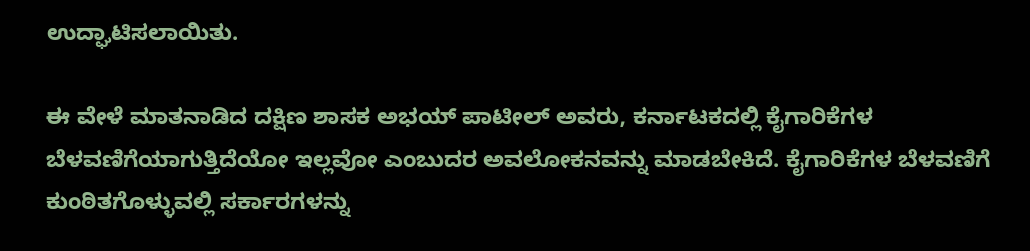ಉದ್ಘಾಟಿಸಲಾಯಿತು.

ಈ ವೇಳೆ ಮಾತನಾಡಿದ ದಕ್ಷಿಣ ಶಾಸಕ ಅಭಯ್ ಪಾಟೀಲ್ ಅವರು, ಕರ್ನಾಟಕದಲ್ಲಿ ಕೈಗಾರಿಕೆಗಳ ಬೆಳವಣಿಗೆಯಾಗುತ್ತಿದೆಯೋ ಇಲ್ಲವೋ ಎಂಬುದರ ಅವಲೋಕನವನ್ನು ಮಾಡಬೇಕಿದೆ. ಕೈಗಾರಿಕೆಗಳ ಬೆಳವಣಿಗೆ ಕುಂಠಿತಗೊಳ್ಳುವಲ್ಲಿ ಸರ್ಕಾರಗಳನ್ನು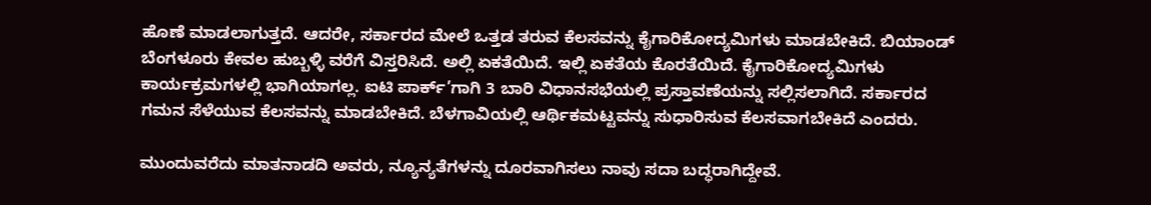ಹೊಣೆ ಮಾಡಲಾಗುತ್ತದೆ. ಆದರೇ, ಸರ್ಕಾರದ ಮೇಲೆ ಒತ್ತಡ ತರುವ ಕೆಲಸವನ್ನು ಕೈಗಾರಿಕೋದ್ಯಮಿಗಳು ಮಾಡಬೇಕಿದೆ. ಬಿಯಾಂಡ್ ಬೆಂಗಳೂರು ಕೇವಲ ಹುಬ್ಬಳ್ಳಿ ವರೆಗೆ ವಿಸ್ತರಿಸಿದೆ. ಅಲ್ಲಿ ಏಕತೆಯಿದೆ. ಇಲ್ಲಿ ಏಕತೆಯ ಕೊರತೆಯಿದೆ. ಕೈಗಾರಿಕೋದ್ಯಮಿಗಳು ಕಾರ್ಯಕ್ರಮಗಳಲ್ಲಿ ಭಾಗಿಯಾಗಲ್ಲ. ಐಟಿ ಪಾರ್ಕ್’ಗಾಗಿ 3 ಬಾರಿ ವಿಧಾನಸಭೆಯಲ್ಲಿ ಪ್ರಸ್ತಾವಣೆಯನ್ನು ಸಲ್ಲಿಸಲಾಗಿದೆ. ಸರ್ಕಾರದ ಗಮನ ಸೆಳೆಯುವ ಕೆಲಸವನ್ನು ಮಾಡಬೇಕಿದೆ. ಬೆಳಗಾವಿಯಲ್ಲಿ ಆರ್ಥಿಕಮಟ್ಟವನ್ನು ಸುಧಾರಿಸುವ ಕೆಲಸವಾಗಬೇಕಿದೆ ಎಂದರು.

ಮುಂದುವರೆದು ಮಾತನಾಡದಿ ಅವರು, ನ್ಯೂನ್ಯತೆಗಳನ್ನು ದೂರವಾಗಿಸಲು ನಾವು ಸದಾ ಬದ್ಧರಾಗಿದ್ದೇವೆ.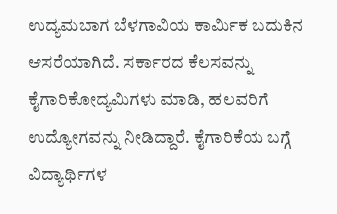ಉದ್ಯಮಬಾಗ ಬೆಳಗಾವಿಯ ಕಾರ್ಮಿಕ ಬದುಕಿನ ಆಸರೆಯಾಗಿದೆ. ಸರ್ಕಾರದ ಕೆಲಸವನ್ನು ಕೈಗಾರಿಕೋದ್ಯಮಿಗಳು ಮಾಡಿ, ಹಲವರಿಗೆ ಉದ್ಯೋಗವನ್ನು ನೀಡಿದ್ದಾರೆ. ಕೈಗಾರಿಕೆಯ ಬಗ್ಗೆ ವಿದ್ಯಾರ್ಥಿಗಳ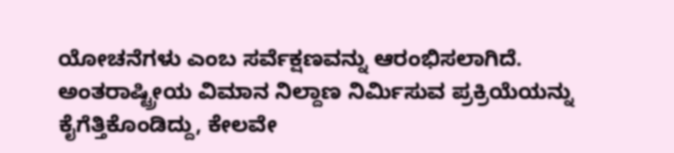ಯೋಚನೆಗಳು ಎಂಬ ಸರ್ವೆಕ್ಷಣವನ್ನು ಆರಂಭಿಸಲಾಗಿದೆ. ಅಂತರಾಷ್ಟ್ರೀಯ ವಿಮಾನ ನಿಲ್ದಾಣ ನಿರ್ಮಿಸುವ ಪ್ರಕ್ರಿಯೆಯನ್ನು ಕೈಗೆತ್ತಿಕೊಂಡಿದ್ದು, ಕೇಲವೇ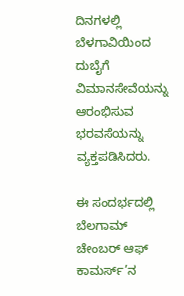ದಿನಗಳಲ್ಲಿ ಬೆಳಗಾವಿಯಿಂದ ದುಬೈಗೆ ವಿಮಾನಸೇವೆಯನ್ನು ಆರಂಭಿಸುವ ಭರವಸೆಯನ್ನು ವ್ಯಕ್ತಪಡಿಸಿದರು.

ಈ ಸಂದರ್ಭದಲ್ಲಿ ಬೆಲಗಾಮ್ ಚೇಂಬರ್ ಆಫ್ ಕಾಮರ್ಸ್’ನ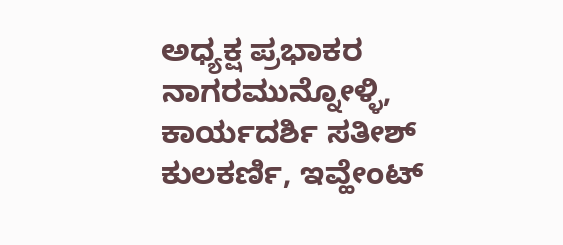ಅಧ್ಯಕ್ಷ ಪ್ರಭಾಕರ ನಾಗರಮುನ್ನೋಳ್ಳಿ, ಕಾರ್ಯದರ್ಶಿ ಸತೀಶ್ ಕುಲಕರ್ಣಿ, ಇವ್ಹೇಂಟ್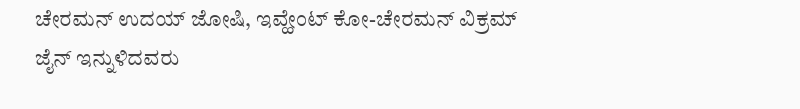ಚೇರಮನ್ ಉದಯ್ ಜೋಷಿ, ಇವ್ಹೇಂಟ್ ಕೋ-ಚೇರಮನ್ ವಿಕ್ರಮ್ ಜೈನ್ ಇನ್ನುಳಿದವರು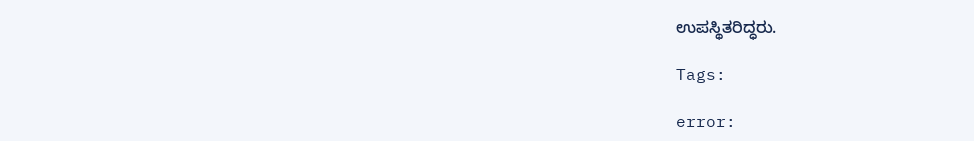ಉಪಸ್ಥಿತರಿದ್ಧರು.

Tags:

error: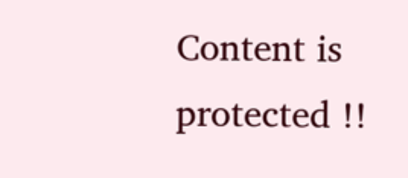Content is protected !!